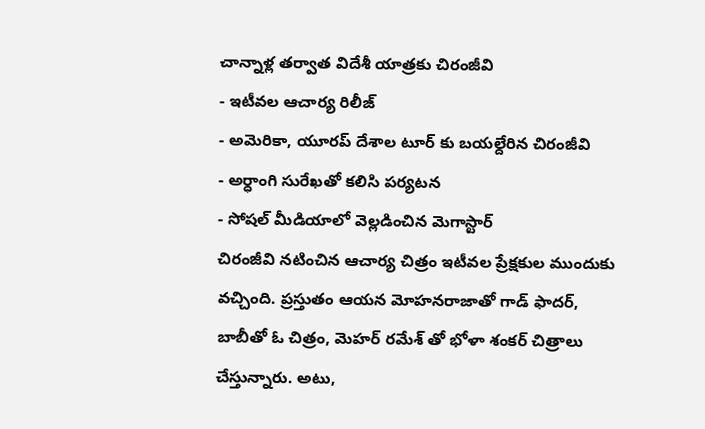చాన్నాళ్ల తర్వాత విదేశీ యాత్రకు చిరంజీవి
- ఇటీవల ఆచార్య రిలీజ్
- అమెరికా, యూరప్ దేశాల టూర్ కు బయల్దేరిన చిరంజీవి
- అర్ధాంగి సురేఖతో కలిసి పర్యటన
- సోషల్ మీడియాలో వెల్లడించిన మెగాస్టార్
చిరంజీవి నటించిన ఆచార్య చిత్రం ఇటీవల ప్రేక్షకుల ముందుకు వచ్చింది. ప్రస్తుతం ఆయన మోహనరాజాతో గాడ్ ఫాదర్, బాబీతో ఓ చిత్రం, మెహర్ రమేశ్ తో భోళా శంకర్ చిత్రాలు చేస్తున్నారు. అటు,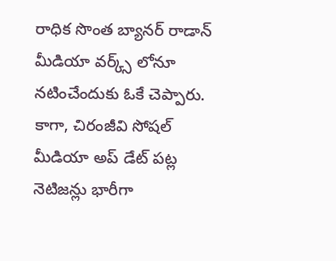రాధిక సొంత బ్యానర్ రాడాన్ మీడియా వర్క్స్ లోనూ నటించేందుకు ఓకే చెప్పారు.
కాగా, చిరంజీవి సోషల్ మీడియా అప్ డేట్ పట్ల నెటిజన్లు భారీగా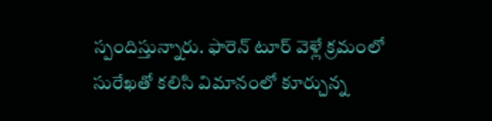స్పందిస్తున్నారు. ఫారెన్ టూర్ వెళ్లే క్రమంలో సురేఖతో కలిసి విమానంలో కూర్చున్న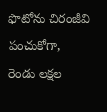ఫొటోను చిరంజీవి పంచుకోగా, రెండు లక్షల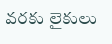వరకు లైకులు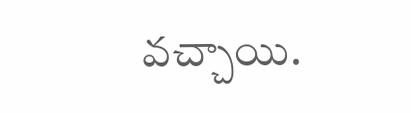వచ్చాయి.